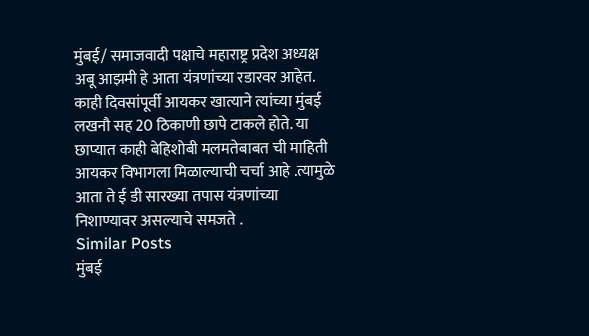मुंबई/ समाजवादी पक्षाचे महाराष्ट्र प्रदेश अध्यक्ष अबू आझमी हे आता यंत्रणांच्या रडारवर आहेत. काही दिवसांपूर्वी आयकर खात्याने त्यांच्या मुंबई लखनौ सह 20 ठिकाणी छापे टाकले होते. या छाप्यात काही बेहिशोबी मलमतेबाबत ची माहिती आयकर विभागला मिळाल्याची चर्चा आहे .त्यामुळे आता ते ई डी सारख्या तपास यंत्रणांच्या निशाण्यावर असल्याचे समजते .
Similar Posts
मुंबई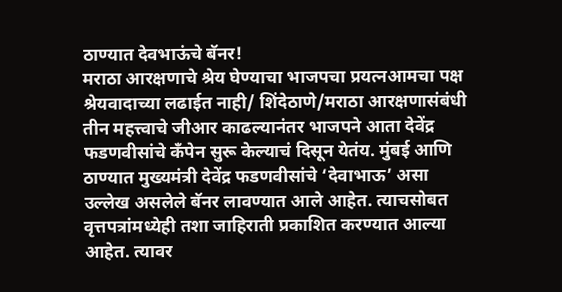ठाण्यात देवभाऊंचे बॅनर!
मराठा आरक्षणाचे श्रेय घेण्याचा भाजपचा प्रयत्नआमचा पक्ष श्रेयवादाच्या लढाईत नाही/ शिंदेठाणे/मराठा आरक्षणासंबंधी तीन महत्त्वाचे जीआर काढल्यानंतर भाजपने आता देवेंद्र फडणवीसांचे कँपेन सुरू केल्याचं दिसून येतंय. मुंबई आणि ठाण्यात मुख्यमंत्री देवेंद्र फडणवीसांचे ‘देवाभाऊ’ असा उल्लेख असलेले बॅनर लावण्यात आले आहेत. त्याचसोबत वृत्तपत्रांमध्येही तशा जाहिराती प्रकाशित करण्यात आल्या आहेत. त्यावर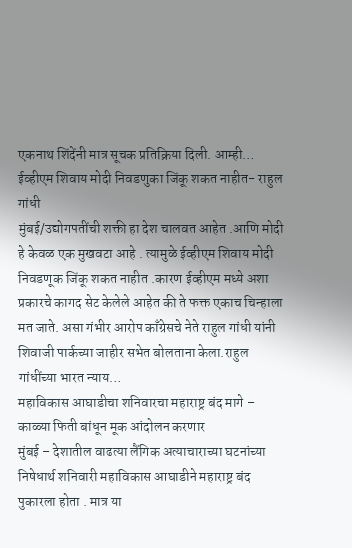एकनाथ शिंदेंनी मात्र सूचक प्रतिक्रिया दिली. आम्ही…
ईव्हीएम शिवाय मोदी निवडणुका जिंकू शकत नाहीत- राहुल गांधी
मुंबई/उद्योगपतींची शक्ती हा देश चालवत आहेत .आणि मोदी हे केवळ एक मुखवटा आहे . त्यामुळे ईव्हीएम शिवाय मोदी निवडणूक जिंकू शकत नाहीत .कारण ईव्हीएम मध्ये अशा प्रकारचे कागद सेट केलेले आहेत की ते फक्त एकाच चिन्हाला मत जाते. असा गंभीर आरोप काँग्रेसचे नेते राहुल गांधी यांनी शिवाजी पार्कच्या जाहीर सभेत बोलताना केला.राहुल गांधींच्या भारत न्याय…
महाविकास आघाडीचा शनिवारचा महाराष्ट्र बंद मागे – काळ्या फिती बांधून मूक आंदोलन करणार
मुंबई – देशातील वाढत्या लैंगिक अत्याचाराच्या घटनांच्या निषेधार्थ शनिवारी महाविकास आघाडीने महाराष्ट्र बंद पुकारला होता . मात्र या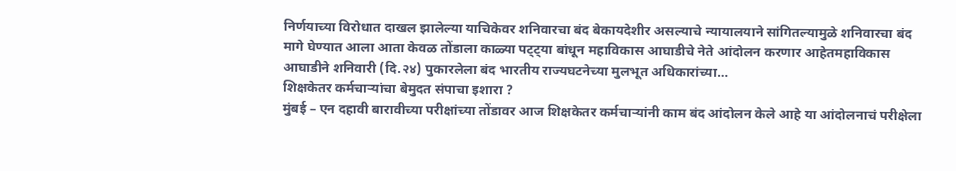निर्णयाच्या विरोधात दाखल झालेल्या याचिकेवर शनिवारचा बंद बेकायदेशीर असल्याचे न्यायालयाने सांगितल्यामुळे शनिवारचा बंद मागे घेण्यात आला आता केवळ तोंडाला काळ्या पट्ट्या बांधून महाविकास आघाडीचे नेते आंदोलन करणार आहेतमहाविकास आघाडीने शनिवारी (दि.२४) पुकारलेला बंद भारतीय राज्यघटनेच्या मुलभूत अधिकारांच्या…
शिक्षकेतर कर्मचाऱ्यांचा बेमुदत संपाचा इशारा ?
मुंबई – एन दहावी बारावीच्या परीक्षांच्या तोंडावर आज शिक्षकेतर कर्मचाऱ्यांनी काम बंद आंदोलन केले आहे या आंदोलनाचं परीक्षेला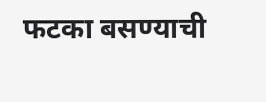फटका बसण्याची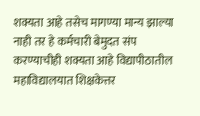शक्यता आहे तसेच मागण्या मान्य झाल्या नाही तर हे कर्मचारी बेमुदत संप करण्याचीही शक्यता आहे विद्यापीठातील महाविद्यालयात शिक्षकेत्तर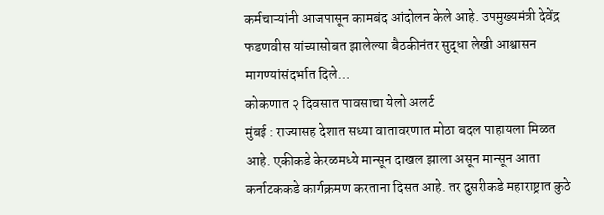कर्मचाऱ्यांनी आजपासून कामबंद आंदोलन केले आहे. उपमुख्यमंत्री देवेंद्र फडणवीस यांच्यासोबत झालेल्या बैठकीनंतर सुद्धा लेखी आश्वासन मागण्यांसंदर्भात दिले…
कोकणात २ दिवसात पावसाचा येलो अलर्ट
मुंबई : राज्यासह देशात सध्या वातावरणात मोठा बदल पाहायला मिळत आहे. एकीकडे केरळमध्ये मान्सून दाखल झाला असून मान्सून आता कर्नाटककडे कार्गक्रमण करताना दिसत आहे. तर दुसरीकडे महाराष्ट्रात कुठे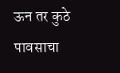ऊन तर कुठे पावसाचा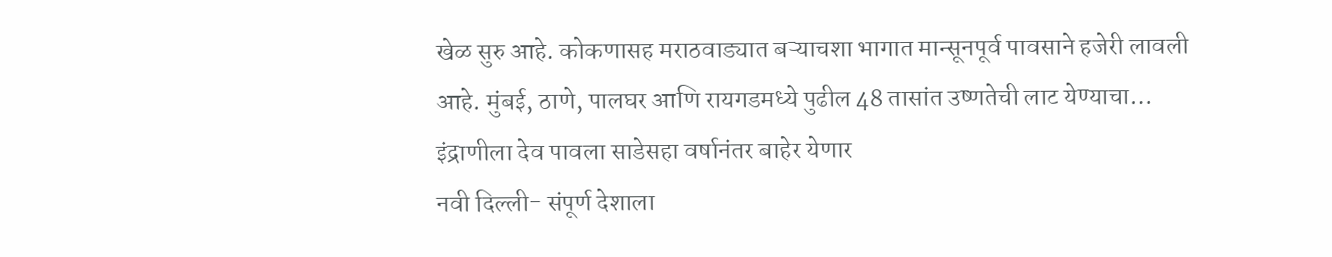खेळ सुरु आहे. कोकणासह मराठवाड्यात बऱ्याचशा भागात मान्सूनपूर्व पावसाने हजेरी लावली आहे. मुंबई, ठाणे, पालघर आणि रायगडमध्ये पुढील 48 तासांत उष्णतेची लाट येण्याचा…
इंद्राणीला देव पावला साडेसहा वर्षानंतर बाहेर येणार
नवी दिल्ली- संपूर्ण देशाला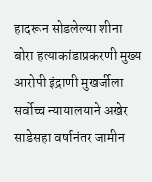हादरून सोडलेल्या शीना बोरा हत्याकांडाप्रकरणी मुख्य आरोपी इंद्राणी मुखर्जीला सर्वोच्च न्यायालयाने अखेर साडेसहा वर्षानंतर जामीन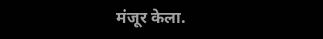मंजूर केला.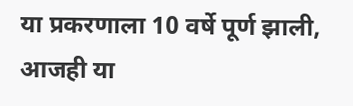या प्रकरणाला 10 वर्षे पूर्ण झाली, आजही या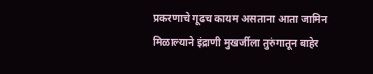प्रकरणाचे गूढच कायम असताना आता जामिन मिळाल्याने इंद्राणी मुखर्जीला तुरुंगातून बाहेर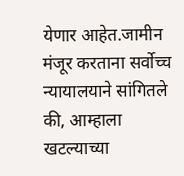येणार आहेत.जामीन मंजूर करताना सर्वोच्च न्यायालयाने सांगितले की, आम्हाला खटल्याच्या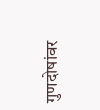गुणदोषांवर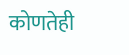कोणतेही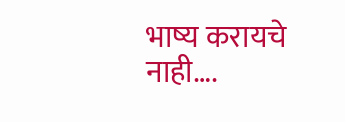भाष्य करायचे नाही….